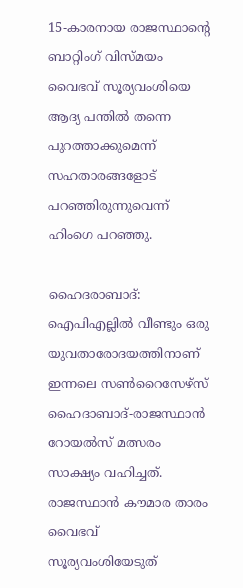15-കാരനായ രാജസ്ഥാന്‍റെ ബാറ്റിംഗ് വിസ്മയം വൈഭവ് സൂര്യവംശിയെ ആദ്യ പന്തിൽ തന്നെ പുറത്താക്കുമെന്ന് സഹതാരങ്ങളോട് പറഞ്ഞിരുന്നുവെന്ന് ഹിംഗെ പറഞ്ഞു.

ഹൈദരാബാദ്: ഐപിഎല്ലില്‍ വീണ്ടും ഒരു യുവതാരോദയത്തിനാണ് ഇന്നലെ സണ്‍റൈസേഴ്സ് ഹൈദാബാദ്-രാജസ്ഥാന്‍ റോയല്‍സ് മത്സരം സാക്ഷ്യം വഹിച്ചത്. രാജസ്ഥാൻ കൗമാര താരം വൈഭവ് സൂര്യവംശിയേടുത്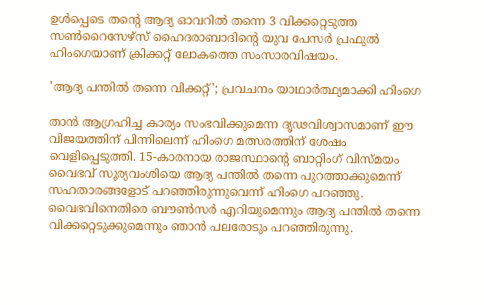ഉള്‍പ്പെടെ തന്‍റെ ആദ്യ ഓവറില്‍ തന്നെ 3 വിക്കറ്റെടുത്ത സൺറൈസേഴ്സ് ഹൈദരാബാദിന്‍റെ യുവ പേസർ പ്രഫുൽ ഹിംഗെയാണ് ക്രിക്കറ്റ് ലോകത്തെ സംസാരവിഷയം.

'ആദ്യ പന്തിൽ തന്നെ വിക്കറ്റ്'; പ്രവചനം യാഥാർത്ഥ്യമാക്കി ഹിംഗെ

താൻ ആഗ്രഹിച്ച കാര്യം സംഭവിക്കുമെന്ന ദൃഢവിശ്വാസമാണ് ഈ വിജയത്തിന് പിന്നിലെന്ന് ഹിംഗെ മത്സരത്തിന് ശേഷം വെളിപ്പെടുത്തി. 15-കാരനായ രാജസ്ഥാന്‍റെ ബാറ്റിംഗ് വിസ്മയം വൈഭവ് സൂര്യവംശിയെ ആദ്യ പന്തിൽ തന്നെ പുറത്താക്കുമെന്ന് സഹതാരങ്ങളോട് പറഞ്ഞിരുന്നുവെന്ന് ഹിംഗെ പറഞ്ഞു. വൈഭവിനെതിരെ ബൗണ്‍സര്‍ എറിയുമെന്നും ആദ്യ പന്തില്‍ തന്നെ വിക്കറ്റെടുക്കുമെന്നും ഞാന്‍ പലരോടും പറഞ്ഞിരുന്നു.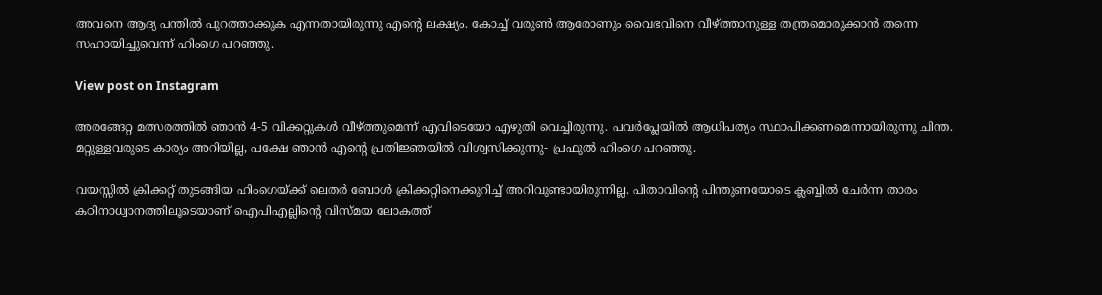അവനെ ആദ്യ പന്തില്‍ പുറത്താക്കുക എന്നതായിരുന്നു എന്‍റെ ലക്ഷ്യം. കോച്ച് വരുണ്‍ ആരോണും വൈഭവിനെ വീഴ്ത്താനുള്ള തന്ത്രമൊരുക്കാൻ തന്നെ സഹായിച്ചുവെന്ന് ഹിംഗെ പറഞ്ഞു.

View post on Instagram

അരങ്ങേറ്റ മത്സരത്തിൽ ഞാൻ 4-5 വിക്കറ്റുകൾ വീഴ്ത്തുമെന്ന് എവിടെയോ എഴുതി വെച്ചിരുന്നു. പവർപ്ലേയിൽ ആധിപത്യം സ്ഥാപിക്കണമെന്നായിരുന്നു ചിന്ത. മറ്റുള്ളവരുടെ കാര്യം അറിയില്ല, പക്ഷേ ഞാൻ എന്‍റെ പ്രതിജ്ഞയില്‍ വിശ്വസിക്കുന്നു- പ്രഫുൽ ഹിംഗെ പറഞ്ഞു.

വയസ്സിൽ ക്രിക്കറ്റ് തുടങ്ങിയ ഹിംഗെയ്ക്ക് ലെതർ ബോൾ ക്രിക്കറ്റിനെക്കുറിച്ച് അറിവുണ്ടായിരുന്നില്ല. പിതാവിന്‍റെ പിന്തുണയോടെ ക്ലബ്ബിൽ ചേർന്ന താരം കഠിനാധ്വാനത്തിലൂടെയാണ് ഐപിഎല്ലിന്‍റെ വിസ്മയ ലോകത്ത്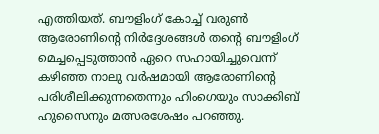എത്തിയത്. ബൗളിംഗ് കോച്ച് വരുൺ ആരോണിന്‍റെ നിർദ്ദേശങ്ങൾ തന്‍റെ ബൗളിംഗ് മെച്ചപ്പെടുത്താൻ ഏറെ സഹായിച്ചുവെന്ന് കഴിഞ്ഞ നാലു വര്‍ഷമായി ആരോണിന്‍റെ പരിശീലിക്കുന്നതെന്നും ഹിംഗെയും സാക്കിബ് ഹുസൈനും മത്സരശേഷം പറഞ്ഞു.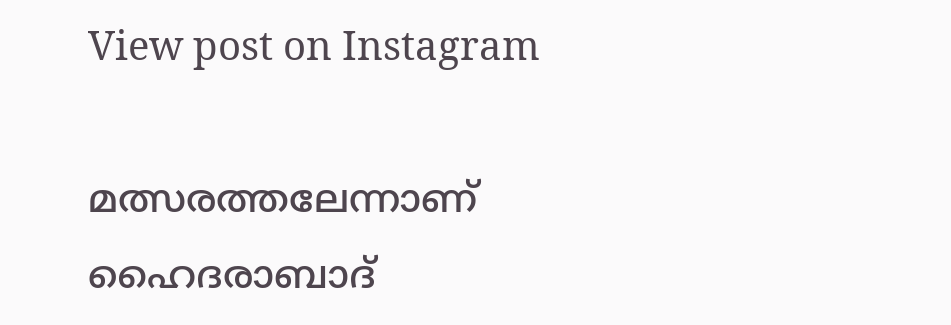View post on Instagram

മത്സരത്തലേന്നാണ് ഹൈദരാബാദ്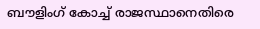ബൗളിംഗ് കോച്ച് രാജസ്ഥാനെതിരെ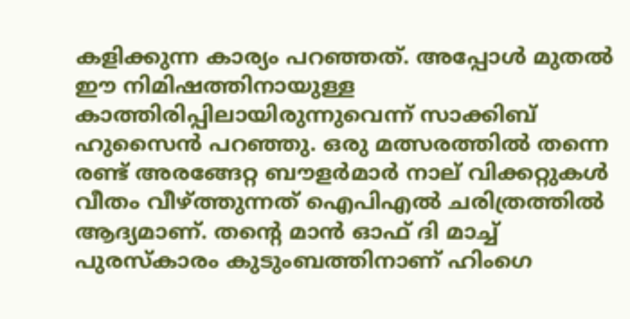കളിക്കുന്ന കാര്യം പറഞ്ഞത്. അപ്പോള്‍ മുതല്‍ ഈ നിമിഷത്തിനായുള്ള കാത്തിരിപ്പിലായിരുന്നുവെന്ന് സാക്കിബ് ഹുസൈന്‍ പറഞ്ഞു. ഒരു മത്സരത്തിൽ തന്നെ രണ്ട് അരങ്ങേറ്റ ബൗളർമാർ നാല് വിക്കറ്റുകൾ വീതം വീഴ്ത്തുന്നത് ഐപിഎൽ ചരിത്രത്തില്‍ ആദ്യമാണ്. തന്‍റെ മാൻ ഓഫ് ദി മാച്ച് പുരസ്കാരം കുടുംബത്തിനാണ് ഹിംഗെ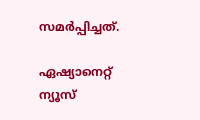സമർപ്പിച്ചത്.

ഏഷ്യാനെറ്റ് ന്യൂസ്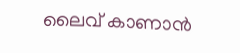ലൈവ് കാണാന്‍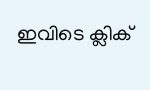ഇവിടെ ക്ലിക്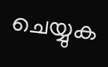ചെയ്യുക